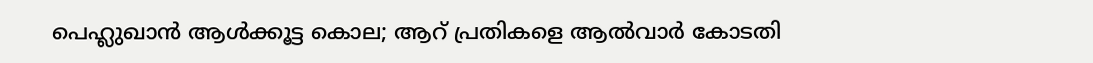പെഹ്ലുഖാന്‍ ആള്‍ക്കൂട്ട കൊല; ആറ് പ്രതികളെ ആല്‍വാര്‍ കോടതി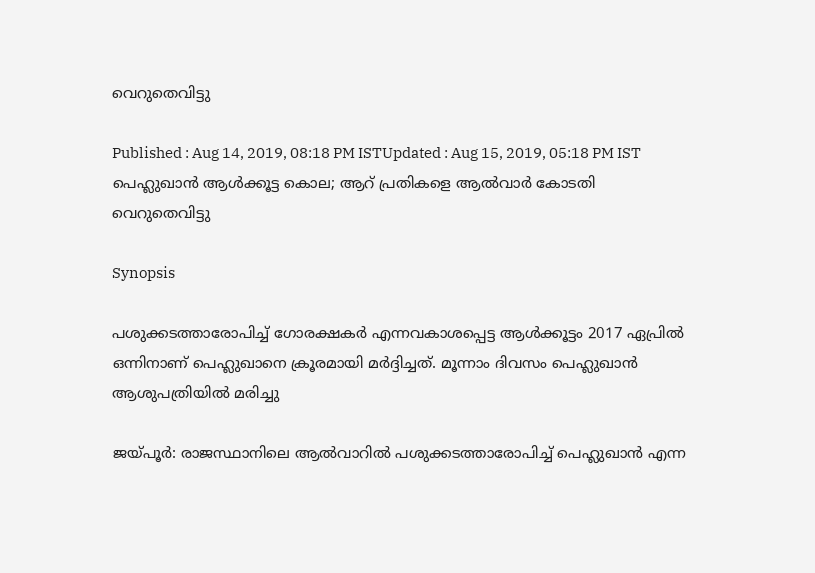വെറുതെവിട്ടു

Published : Aug 14, 2019, 08:18 PM ISTUpdated : Aug 15, 2019, 05:18 PM IST
പെഹ്ലുഖാന്‍ ആള്‍ക്കൂട്ട കൊല; ആറ് പ്രതികളെ ആല്‍വാര്‍ കോടതി വെറുതെവിട്ടു

Synopsis

പശുക്കടത്താരോപിച്ച് ഗോരക്ഷകർ എന്നവകാശപ്പെട്ട ആള്‍ക്കൂട്ടം 2017 ഏപ്രില്‍ ഒന്നിനാണ് പെഹ്ലുഖാനെ ക്രൂരമായി മര്‍ദ്ദിച്ചത്. മൂന്നാം ദിവസം പെഹ്ലുഖാന്‍ ആശുപത്രിയില്‍ മരിച്ചു

ജയ്പൂര്‍: രാജസ്ഥാനിലെ ആല്‍വാറില്‍ പശുക്കടത്താരോപിച്ച് പെഹ്ലുഖാന്‍ എന്ന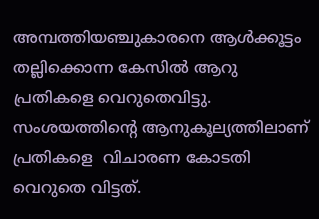അമ്പത്തിയഞ്ചുകാരനെ ആൾക്കൂട്ടം തല്ലിക്കൊന്ന കേസിൽ ആറു പ്രതികളെ വെറുതെവിട്ടു. സംശയത്തിന്‍റെ ആനുകൂല്യത്തിലാണ് പ്രതികളെ  വിചാരണ കോടതി വെറുതെ വിട്ടത്.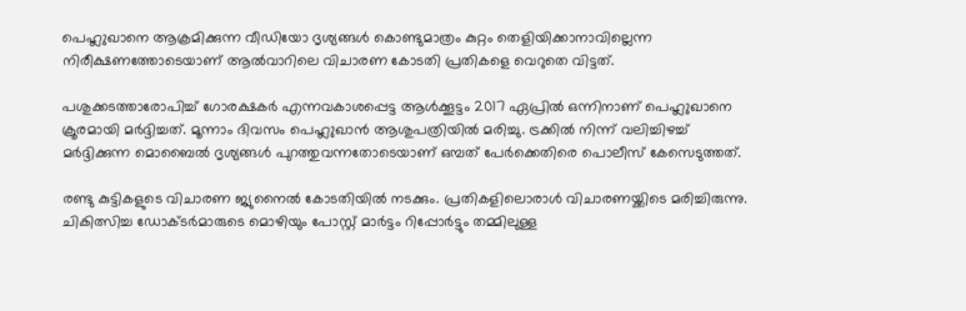പെഹ്ലുഖാനെ ആക്രമിക്കുന്ന വീഡിയോ ദൃശ്യങ്ങള്‍ കൊണ്ടുമാത്രം കുറ്റം തെളിയിക്കാനാവില്ലെന്ന നിരീക്ഷണത്തോടെയാണ് ആല്‍വാറിലെ വിചാരണ കോടതി പ്രതികളെ വെറുതെ വിട്ടത്.

പശുക്കടത്താരോപിച്ച് ഗോരക്ഷകർ എന്നവകാശപ്പെട്ട ആള്‍ക്കൂട്ടം 2017 ഏപ്രില്‍ ഒന്നിനാണ് പെഹ്ലുഖാനെ ക്രൂരമായി മര്‍ദ്ദിച്ചത്. മൂന്നാം ദിവസം പെഹ്ലുഖാന്‍ ആശുപത്രിയില്‍ മരിച്ചു. ട്രക്കിൽ നിന്ന് വലിച്ചിഴച്ച്  മർദ്ദിക്കുന്ന മൊബൈൽ ദൃശ്യങ്ങൾ പുറത്തുവന്നതോടെയാണ് ഒമ്പത് പേര്‍ക്കെതിരെ പൊലീസ് കേസെടുത്തത്.

രണ്ടു കുട്ടികളുടെ വിചാരണ ജ്യുനൈല്‍ കോടതിയില്‍ നടക്കും. പ്രതികളിലൊരാള്‍ വിചാരണയ്ക്കിടെ മരിച്ചിരുന്നു. ചികിത്സിച്ച ഡോക്ടര്‍മാരുടെ മൊഴിയും പോസ്റ്റ് മാര്‍ട്ടം റിപ്പോര്‍ട്ടും തമ്മിലുള്ള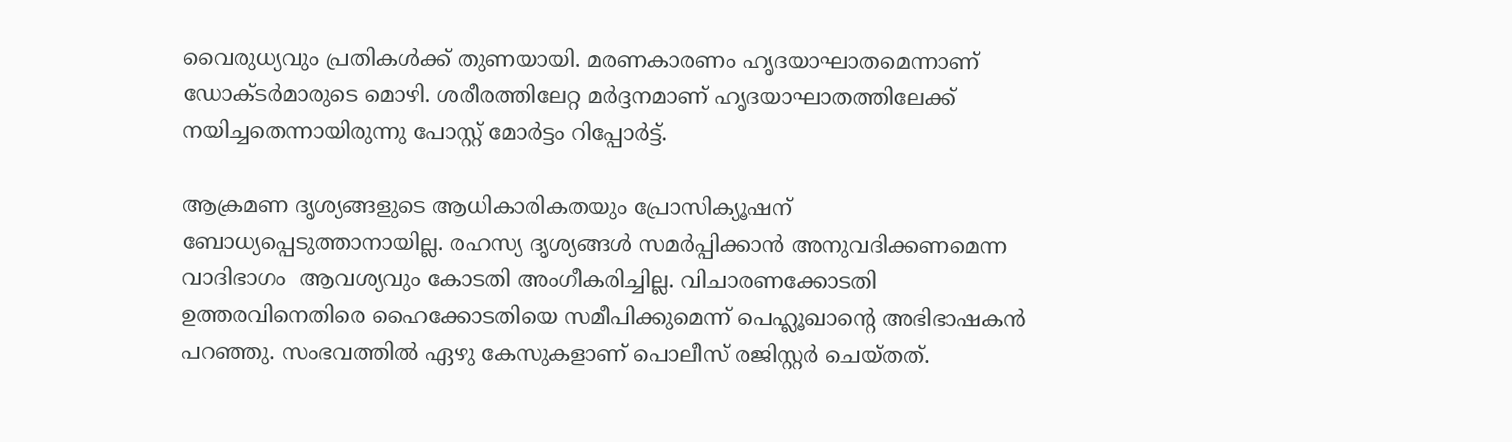വൈരുധ്യവും പ്രതികള്‍ക്ക് തുണയായി. മരണകാരണം ഹൃദയാഘാതമെന്നാണ് ഡോക്ടർമാരുടെ മൊഴി. ശരീരത്തിലേറ്റ മർദ്ദനമാണ് ഹൃദയാഘാതത്തിലേക്ക് നയിച്ചതെന്നായിരുന്നു പോസ്റ്റ് മോർട്ടം റിപ്പോർട്ട്.

ആക്രമണ ദൃശ്യങ്ങളുടെ ആധികാരികതയും പ്രോസിക്യൂഷന് ബോധ്യപ്പെടുത്താനായില്ല. രഹസ്യ ദൃശ്യങ്ങൾ സമർപ്പിക്കാൻ അനുവദിക്കണമെന്ന വാദിഭാഗം  ആവശ്യവും കോടതി അംഗീകരിച്ചില്ല. വിചാരണക്കോടതി ഉത്തരവിനെതിരെ ഹൈക്കോടതിയെ സമീപിക്കുമെന്ന് പെഹ്ലൂഖാന്‍റെ അഭിഭാഷകന്‍ പറഞ്ഞു. സംഭവത്തിൽ ഏഴു കേസുകളാണ് പൊലീസ് രജിസ്റ്റർ ചെയ്തത്.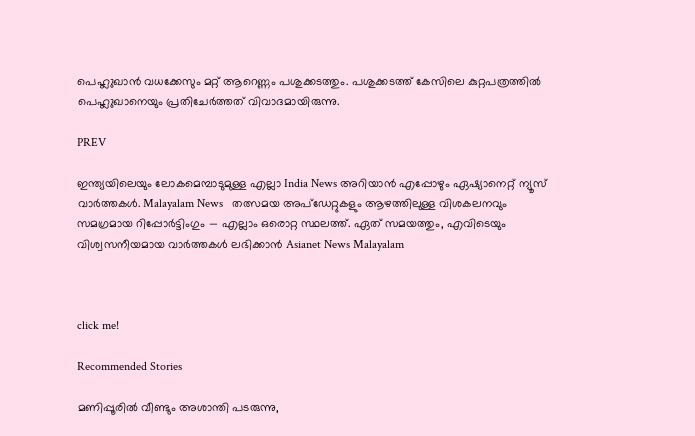പെഹ്ലുഖാൻ വധക്കേസും മറ്റ് ആറെണ്ണം പശുക്കടത്തും. പശുക്കടത്ത് കേസിലെ കുറ്റപത്രത്തില്‍ പെഹ്ലുഖാനെയും പ്രതിചേര്‍ത്തത് വിവാദമായിരുന്നു.

PREV

ഇന്ത്യയിലെയും ലോകമെമ്പാടുമുള്ള എല്ലാ India News അറിയാൻ എപ്പോഴും ഏഷ്യാനെറ്റ് ന്യൂസ് വാർത്തകൾ. Malayalam News   തത്സമയ അപ്‌ഡേറ്റുകളും ആഴത്തിലുള്ള വിശകലനവും സമഗ്രമായ റിപ്പോർട്ടിംഗും — എല്ലാം ഒരൊറ്റ സ്ഥലത്ത്. ഏത് സമയത്തും, എവിടെയും വിശ്വസനീയമായ വാർത്തകൾ ലഭിക്കാൻ Asianet News Malayalam



click me!

Recommended Stories

മണിപ്പൂരിൽ വീണ്ടും അശാന്തി പടരുന്നു,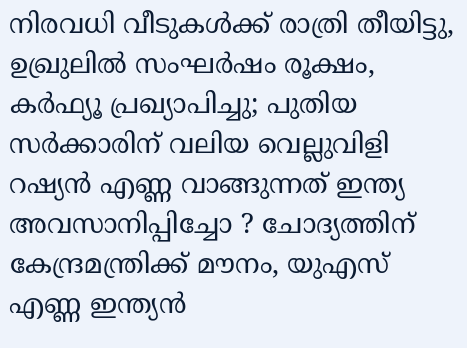നിരവധി വീടുകൾക്ക് രാത്രി തീയിട്ടു, ഉഖ്രുലിൽ സംഘർഷം രൂക്ഷം, കർഫ്യൂ പ്രഖ്യാപിച്ചു; പുതിയ സർക്കാരിന് വലിയ വെല്ലുവിളി
റഷ്യൻ എണ്ണ വാങ്ങുന്നത് ഇന്ത്യ അവസാനിപ്പിച്ചോ ? ചോദ്യത്തിന് കേന്ദ്രമന്ത്രിക്ക് മൗനം, യുഎസ് എണ്ണ ഇന്ത്യൻ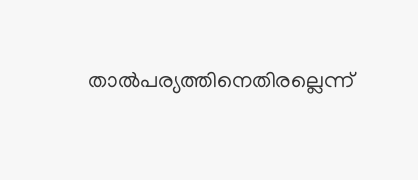താൽപര്യത്തിനെതിരല്ലെന്ന്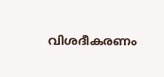വിശദീകരണം